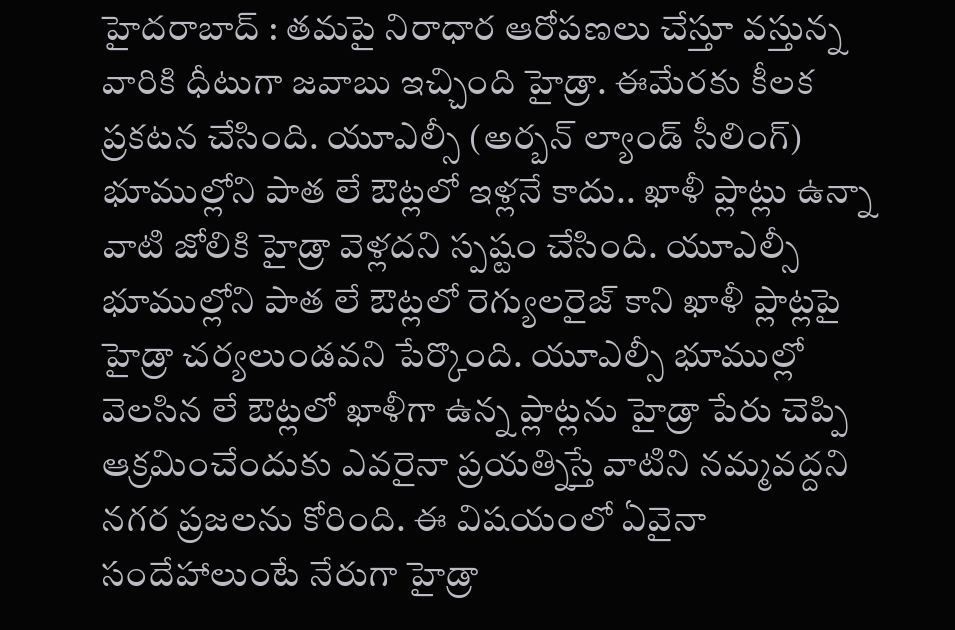హైదరాబాద్ : తమపై నిరాధార ఆరోపణలు చేస్తూ వస్తున్న వారికి ధీటుగా జవాబు ఇచ్చింది హైడ్రా. ఈమేరకు కీలక ప్రకటన చేసింది. యూఎల్సీ (అర్బన్ ల్యాండ్ సీలింగ్) భూముల్లోని పాత లే ఔట్లలో ఇళ్లనే కాదు.. ఖాళీ ప్లాట్లు ఉన్నా వాటి జోలికి హైడ్రా వెళ్లదని స్పష్టం చేసింది. యూఎల్సీ భూముల్లోని పాత లే ఔట్లలో రెగ్యులరైజ్ కాని ఖాళీ ప్లాట్లపై హైడ్రా చర్యలుండవని పేర్కొంది. యూఎల్సీ భూముల్లో వెలసిన లే ఔట్లలో ఖాళీగా ఉన్న ప్లాట్లను హైడ్రా పేరు చెప్పి ఆక్రమించేందుకు ఎవరైనా ప్రయత్నిస్తే వాటిని నమ్మవద్దని నగర ప్రజలను కోరింది. ఈ విషయంలో ఏవైనా సందేహాలుంటే నేరుగా హైడ్రా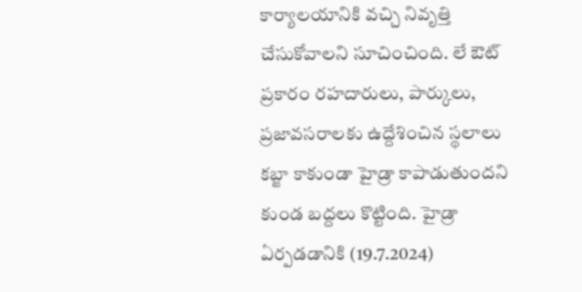కార్యాలయానికి వచ్చి నివృత్తి చేసుకోవాలని సూచించింది. లే ఔట్ ప్రకారం రహదారులు, పార్కులు, ప్రజావసరాలకు ఉద్దేశించిన స్థలాలు కబ్జా కాకుండా హైడ్రా కాపాడుతుందని కుండ బద్దలు కొట్టింది. హైడ్రా ఏర్పడడానికి (19.7.2024)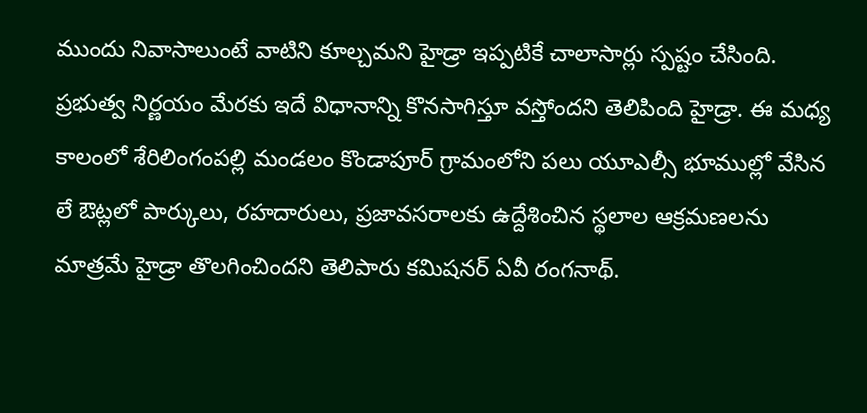ముందు నివాసాలుంటే వాటిని కూల్చమని హైడ్రా ఇప్పటికే చాలాసార్లు స్పష్టం చేసింది.
ప్రభుత్వ నిర్ణయం మేరకు ఇదే విధానాన్ని కొనసాగిస్తూ వస్తోందని తెలిపింది హైడ్రా. ఈ మధ్య కాలంలో శేరిలింగంపల్లి మండలం కొండాపూర్ గ్రామంలోని పలు యూఎల్సీ భూముల్లో వేసిన లే ఔట్లలో పార్కులు, రహదారులు, ప్రజావసరాలకు ఉద్దేశించిన స్థలాల ఆక్రమణలను మాత్రమే హైడ్రా తొలగించిందని తెలిపారు కమిషనర్ ఏవీ రంగనాథ్.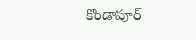కొండాపూర్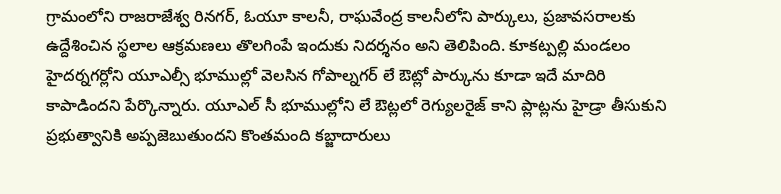గ్రామంలోని రాజరాజేశ్వ రినగర్, ఓయూ కాలనీ, రాఘవేంద్ర కాలనీలోని పార్కులు, ప్రజావసరాలకు ఉద్దేశించిన స్థలాల ఆక్రమణలు తొలగింపే ఇందుకు నిదర్శనం అని తెలిపింది. కూకట్పల్లి మండలం హైదర్నగర్లోని యూఎల్సీ భూముల్లో వెలసిన గోపాల్నగర్ లే ఔట్లో పార్కును కూడా ఇదే మాదిరి కాపాడిందని పేర్కొన్నారు. యూఎల్ సీ భూముల్లోని లే ఔట్లలో రెగ్యులరైజ్ కాని ప్లాట్లను హైడ్రా తీసుకుని ప్రభుత్వానికి అప్పజెబుతుందని కొంతమంది కబ్జాదారులు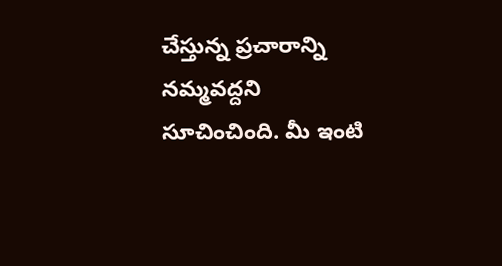చేస్తున్న ప్రచారాన్ని నమ్మవద్దని సూచించింది. మీ ఇంటి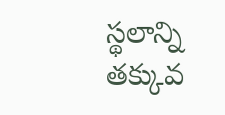స్థలాన్ని తక్కువ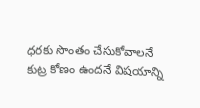ధరకు సొంతం చేసుకోవాలనే కుట్ర కోణం ఉందనే విషయాన్ని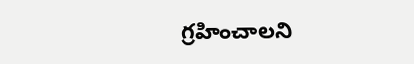గ్రహించాలని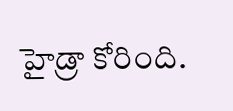హైడ్రా కోరింది.